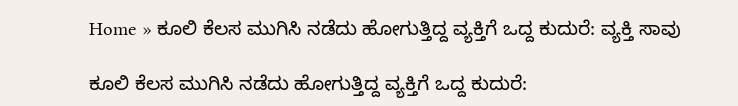Home » ಕೂಲಿ ಕೆಲಸ ಮುಗಿಸಿ ನಡೆದು ಹೋಗುತ್ತಿದ್ದ ವ್ಯಕ್ತಿಗೆ ಒದ್ದ ಕುದುರೆ: ವ್ಯಕ್ತಿ ಸಾವು

ಕೂಲಿ ಕೆಲಸ ಮುಗಿಸಿ ನಡೆದು ಹೋಗುತ್ತಿದ್ದ ವ್ಯಕ್ತಿಗೆ ಒದ್ದ ಕುದುರೆ: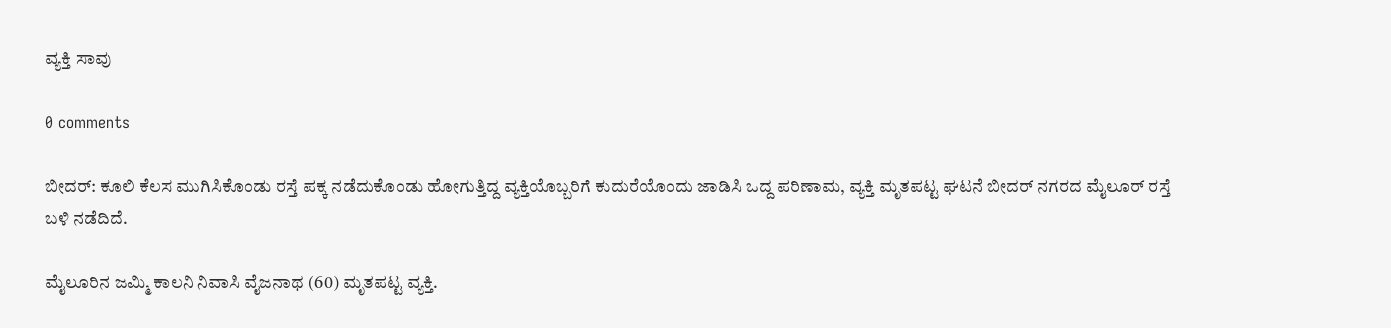ವ್ಯಕ್ತಿ ಸಾವು

0 comments

ಬೀದರ್‌: ಕೂಲಿ ಕೆಲಸ ಮುಗಿಸಿಕೊಂಡು ರಸ್ತೆ ಪಕ್ಕ ನಡೆದುಕೊಂಡು ಹೋಗುತ್ತಿದ್ದ ವ್ಯಕ್ತಿಯೊಬ್ಬರಿಗೆ ಕುದುರೆಯೊಂದು ಜಾಡಿಸಿ ಒದ್ದ ಪರಿಣಾಮ, ವ್ಯಕ್ತಿ ಮೃತಪಟ್ಟ ಘಟನೆ ಬೀದರ್‌ ನಗರದ ಮೈಲೂರ್‌ ರಸ್ತೆ ಬಳಿ ನಡೆದಿದೆ.

ಮೈಲೂರಿನ ಜಮ್ಮಿ ಕಾಲನಿ ನಿವಾಸಿ ವೈಜನಾಥ (60) ಮೃತಪಟ್ಟ ವ್ಯಕ್ತಿ.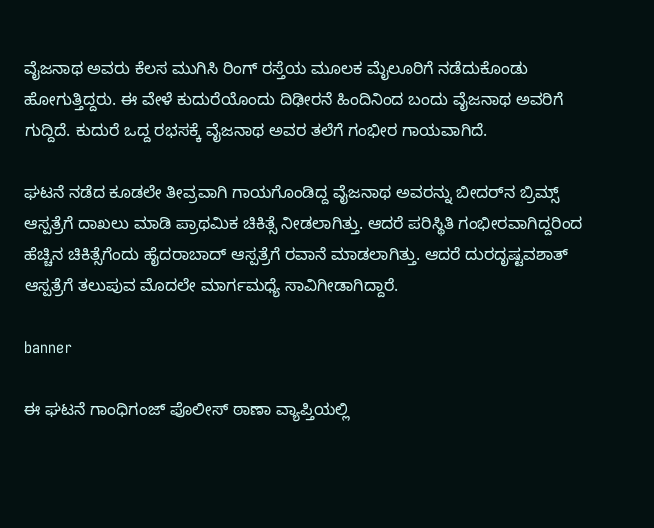ವೈಜನಾಥ ಅವರು ಕೆಲಸ ಮುಗಿಸಿ ರಿಂಗ್‌ ರಸ್ತೆಯ ಮೂಲಕ ಮೈಲೂರಿಗೆ ನಡೆದುಕೊಂಡು ಹೋಗುತ್ತಿದ್ದರು. ಈ ವೇಳೆ ಕುದುರೆಯೊಂದು ದಿಢೀರನೆ ಹಿಂದಿನಿಂದ ಬಂದು ವೈಜನಾಥ ಅವರಿಗೆ ಗುದ್ದಿದೆ. ಕುದುರೆ ಒದ್ದ ರಭಸಕ್ಕೆ ವೈಜನಾಥ ಅವರ ತಲೆಗೆ ಗಂಭೀರ ಗಾಯವಾಗಿದೆ.

ಘಟನೆ ನಡೆದ ಕೂಡಲೇ ತೀವ್ರವಾಗಿ ಗಾಯಗೊಂಡಿದ್ದ ವೈಜನಾಥ ಅವರನ್ನು ಬೀದರ್‌ನ ಬ್ರಿಮ್ಸ್‌ ಆಸ್ಪತ್ರೆಗೆ ದಾಖಲು ಮಾಡಿ ಪ್ರಾಥಮಿಕ ಚಿಕಿತ್ಸೆ ನೀಡಲಾಗಿತ್ತು. ಆದರೆ ಪರಿಸ್ಥಿತಿ ಗಂಭೀರವಾಗಿದ್ದರಿಂದ ಹೆಚ್ಚಿನ ಚಿಕಿತ್ಸೆಗೆಂದು ಹೈದರಾಬಾದ್‌ ಆಸ್ಪತ್ರೆಗೆ ರವಾನೆ ಮಾಡಲಾಗಿತ್ತು. ಆದರೆ ದುರದೃಷ್ಟವಶಾತ್‌ ಆಸ್ಪತ್ರೆಗೆ ತಲುಪುವ ಮೊದಲೇ ಮಾರ್ಗಮಧ್ಯೆ ಸಾವಿಗೀಡಾಗಿದ್ದಾರೆ.

banner

ಈ ಘಟನೆ ಗಾಂಧಿಗಂಜ್‌ ಪೊಲೀಸ್‌ ಠಾಣಾ ವ್ಯಾಪ್ತಿಯಲ್ಲಿ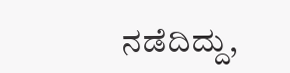ನಡೆದಿದ್ದು,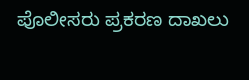ಪೊಲೀಸರು ಪ್ರಕರಣ ದಾಖಲು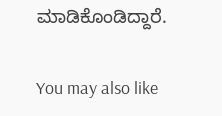ಮಾಡಿಕೊಂಡಿದ್ದಾರೆ.

You may also like